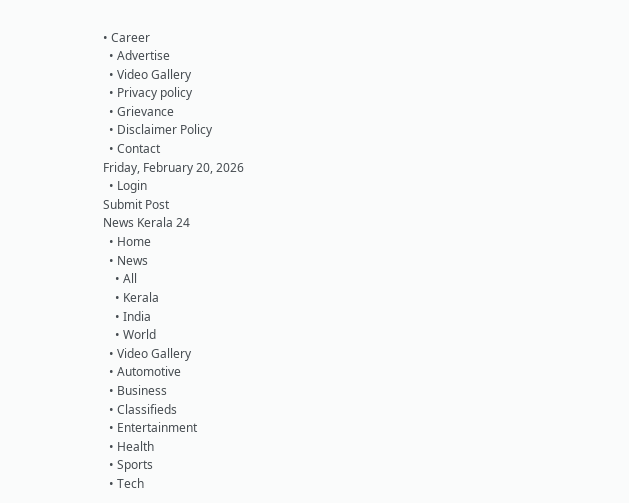• Career
  • Advertise
  • Video Gallery
  • Privacy policy
  • Grievance
  • Disclaimer Policy
  • Contact
Friday, February 20, 2026
  • Login
Submit Post
News Kerala 24
  • Home
  • News
    • All
    • Kerala
    • India
    • World
  • Video Gallery
  • Automotive
  • Business
  • Classifieds
  • Entertainment
  • Health
  • Sports
  • Tech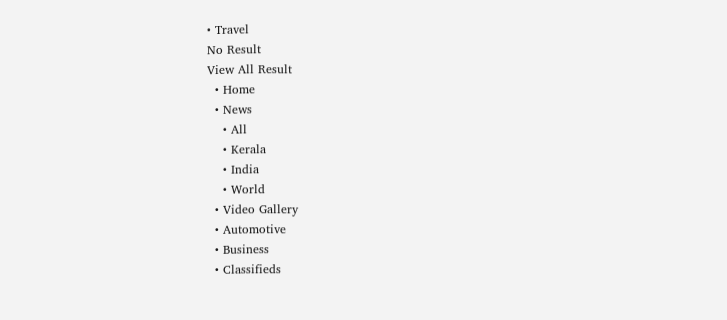• Travel
No Result
View All Result
  • Home
  • News
    • All
    • Kerala
    • India
    • World
  • Video Gallery
  • Automotive
  • Business
  • Classifieds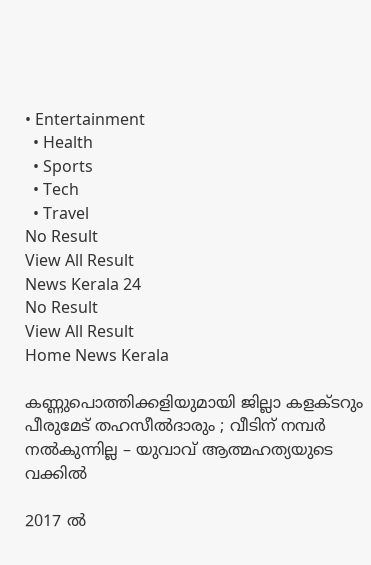• Entertainment
  • Health
  • Sports
  • Tech
  • Travel
No Result
View All Result
News Kerala 24
No Result
View All Result
Home News Kerala

കണ്ണുപൊത്തിക്കളിയുമായി ജില്ലാ കളക്ടറും പീരുമേട് തഹസീല്‍ദാരും ; വീടിന് നമ്പര്‍ നല്‍കുന്നില്ല – യുവാവ് ആത്മഹത്യയുടെ വക്കില്‍

2017 ല്‍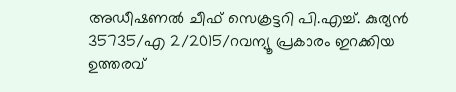അഡീഷണല്‍ ചീഫ് സെക്രട്ടറി പി.എച്ച്. കുര്യന്‍ 35735/എ 2/2015/റവന്യൂ പ്രകാരം ഇറക്കിയ ഉത്തരവ്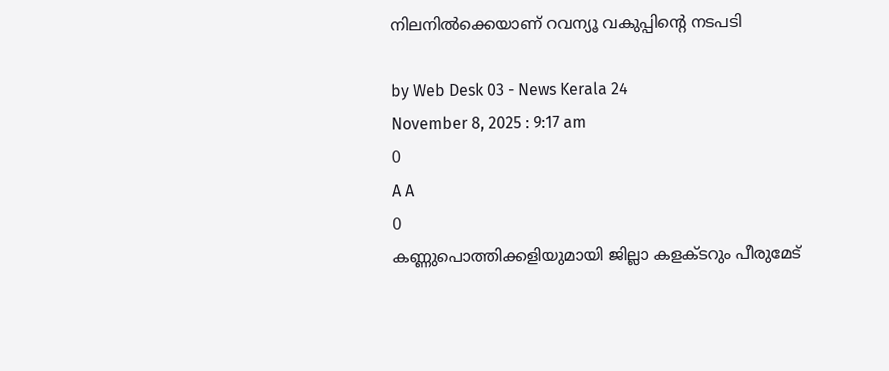നിലനില്‍ക്കെയാണ് റവന്യൂ വകുപ്പിന്റെ നടപടി

by Web Desk 03 - News Kerala 24
November 8, 2025 : 9:17 am
0
A A
0
കണ്ണുപൊത്തിക്കളിയുമായി ജില്ലാ കളക്ടറും പീരുമേട്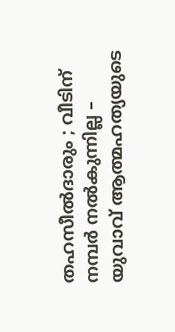തഹസീല്‍ദാരും ; വീടിന് നമ്പര്‍ നല്‍കുന്നില്ല – യുവാവ് ആത്മഹത്യയുടെ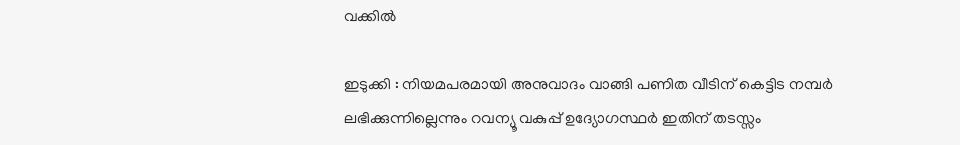വക്കില്‍

ഇടുക്കി : നിയമപരമായി അനുവാദം വാങ്ങി പണിത വീടിന് കെട്ടിട നമ്പര്‍ ലഭിക്കുന്നില്ലെന്നും റവന്യൂ വകുപ്പ് ഉദ്യോഗസ്ഥര്‍ ഇതിന് തടസ്സം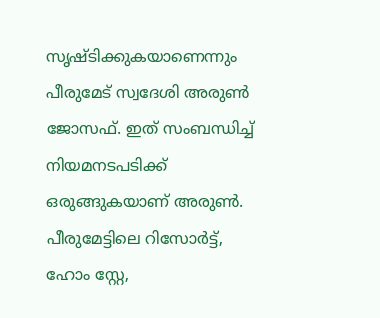സൃഷ്ടിക്കുകയാണെന്നും പീരുമേട് സ്വദേശി അരുണ്‍ ജോസഫ്. ഇത് സംബന്ധിച്ച് നിയമനടപടിക്ക് ഒരുങ്ങുകയാണ് അരുണ്‍. പീരുമേട്ടിലെ റിസോര്‍ട്ട്, ഹോം സ്റ്റേ,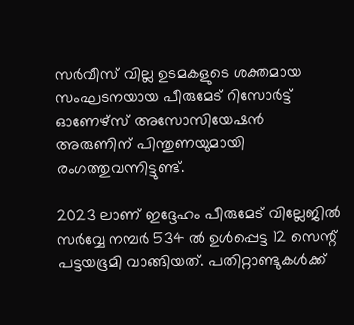സര്‍വീസ് വില്ല ഉടമകളുടെ ശക്തമായ സംഘടനയായ പീരുമേട് റിസോര്‍ട്ട് ഓണേഴ്സ് അസോസിയേഷന്‍ അരുണിന് പിന്തുണയുമായി രംഗത്തുവന്നിട്ടുണ്ട്.

2023 ലാണ് ഇദ്ദേഹം പീരുമേട് വില്ലേജില്‍ സര്‍വ്വേ നമ്പര്‍ 534 ല്‍ ഉള്‍പ്പെട്ട 12 സെന്റ്‌ പട്ടയഭൂമി വാങ്ങിയത്. പതിറ്റാണ്ടുകള്‍ക്ക്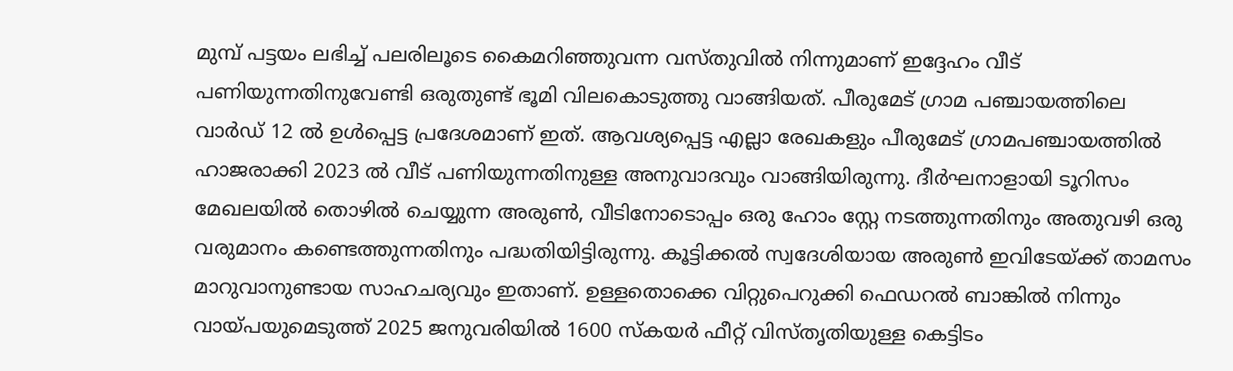മുമ്പ് പട്ടയം ലഭിച്ച് പലരിലൂടെ കൈമറിഞ്ഞുവന്ന വസ്തുവില്‍ നിന്നുമാണ് ഇദ്ദേഹം വീട് പണിയുന്നതിനുവേണ്ടി ഒരുതുണ്ട് ഭൂമി വിലകൊടുത്തു വാങ്ങിയത്. പീരുമേട് ഗ്രാമ പഞ്ചായത്തിലെ വാര്‍ഡ്‌ 12 ല്‍ ഉള്‍പ്പെട്ട പ്രദേശമാണ് ഇത്. ആവശ്യപ്പെട്ട എല്ലാ രേഖകളും പീരുമേട് ഗ്രാമപഞ്ചായത്തില്‍ ഹാജരാക്കി 2023 ല്‍ വീട് പണിയുന്നതിനുള്ള അനുവാദവും വാങ്ങിയിരുന്നു. ദീര്‍ഘനാളായി ടൂറിസം മേഖലയില്‍ തൊഴില്‍ ചെയ്യുന്ന അരുണ്‍, വീടിനോടൊപ്പം ഒരു ഹോം സ്റ്റേ നടത്തുന്നതിനും അതുവഴി ഒരു വരുമാനം കണ്ടെത്തുന്നതിനും പദ്ധതിയിട്ടിരുന്നു. കൂട്ടിക്കല്‍ സ്വദേശിയായ അരുണ്‍ ഇവിടേയ്ക്ക് താമസം മാറുവാനുണ്ടായ സാഹചര്യവും ഇതാണ്. ഉള്ളതൊക്കെ വിറ്റുപെറുക്കി ഫെഡറല്‍ ബാങ്കില്‍ നിന്നും വായ്പയുമെടുത്ത് 2025 ജനുവരിയില്‍ 1600 സ്കയര്‍ ഫീറ്റ് വിസ്തൃതിയുള്ള കെട്ടിടം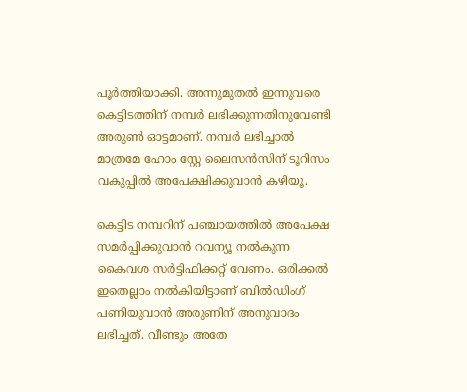പൂര്‍ത്തിയാക്കി. അന്നുമുതല്‍ ഇന്നുവരെ കെട്ടിടത്തിന് നമ്പര്‍ ലഭിക്കുന്നതിനുവേണ്ടി അരുണ്‍ ഓട്ടമാണ്. നമ്പര്‍ ലഭിച്ചാല്‍ മാത്രമേ ഹോം സ്റ്റേ ലൈസന്‍സിന് ടൂറിസം വകുപ്പില്‍ അപേക്ഷിക്കുവാന്‍ കഴിയൂ.

കെട്ടിട നമ്പറിന് പഞ്ചായത്തില്‍ അപേക്ഷ സമര്‍പ്പിക്കുവാന്‍ റവന്യൂ നല്‍കുന്ന കൈവശ സര്‍ട്ടിഫിക്കറ്റ് വേണം. ഒരിക്കല്‍ ഇതെല്ലാം നല്‍കിയിട്ടാണ് ബില്‍ഡിംഗ് പണിയുവാന്‍ അരുണിന് അനുവാദം ലഭിച്ചത്. വീണ്ടും അതേ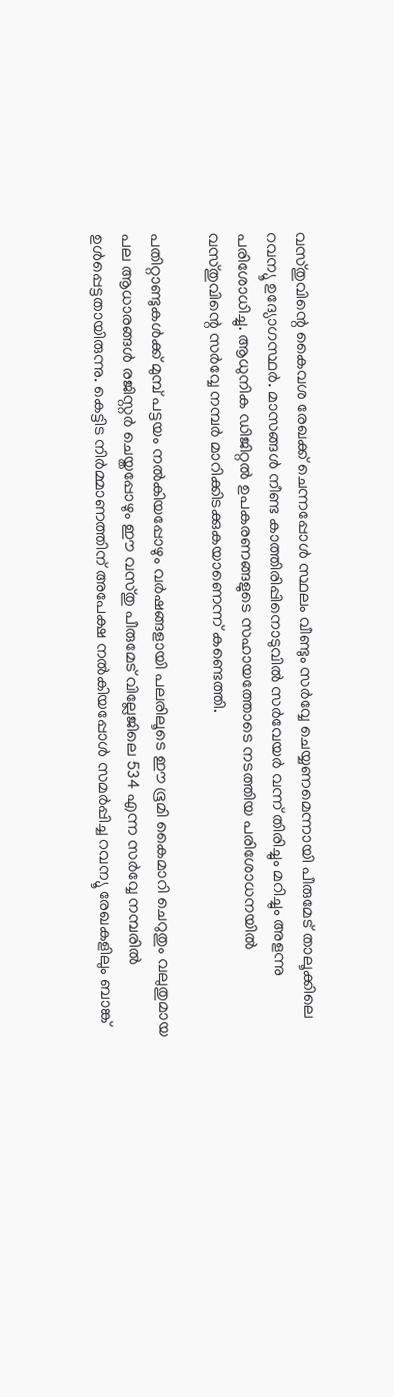വസ്തുവിന്റെ കൈവശ രേഖക്ക് ചെന്നപ്പോള്‍ സ്ഥലം വീണ്ടും സര്‍വ്വേ ചെയ്യണമെന്നായി പീരുമേട് താലൂക്കിലെ റവന്യൂ ഉദ്യോഗസ്ഥര്‍. മാസങ്ങള്‍ നീണ്ട കാത്തിരിപ്പിനൊടുവില്‍ സര്‍വേയര്‍ വന്ന് തിരിച്ചും മറിച്ചും അളന്നു പരിശോധിച്ചു. ആധുനിക ഡിജിറ്റല്‍ ഉപകരണങ്ങളുടെ സഹായത്തോടെ നടത്തിയ പരിശോധനയില്‍ വസ്തുവിന്റെ സര്‍വ്വേ നമ്പര്‍ മാറിക്കിടക്കുകയാണെന്ന് കണ്ടെത്തി.

പതിറ്റാണ്ടുകള്‍ക്ക് മുമ്പ് പട്ടയം നല്‍കിയപ്പോഴും വര്‍ഷങ്ങളായി പലരിലൂടെ ഈ ഭൂമി കൈമാറി ചെറുതും വലുതുമായ പല ആധാരങ്ങള്‍ രജിസ്റ്റര്‍ ചെയ്തപ്പോഴും ഈ വസ്തു പീരുമേട് വില്ലേജിലെ 534 എന്ന സര്‍വ്വേ നമ്പരില്‍ ഉള്‍പ്പെട്ടതായിരുന്നു. കെട്ടിട നിര്‍മ്മാണത്തിന് അപേക്ഷ നല്‍കിയപ്പോള്‍ സമര്‍പ്പിച്ച റവന്യൂ രേഖകളിലും ബാങ്ക്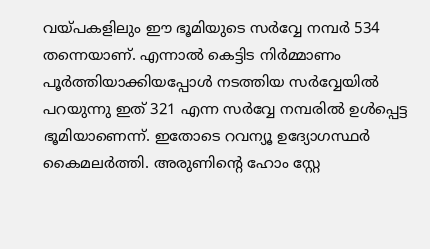വയ്പകളിലും ഈ ഭൂമിയുടെ സര്‍വ്വേ നമ്പര്‍ 534 തന്നെയാണ്. എന്നാല്‍ കെട്ടിട നിര്‍മ്മാണം പൂര്‍ത്തിയാക്കിയപ്പോള്‍ നടത്തിയ സര്‍വ്വേയില്‍ പറയുന്നു ഇത് 321 എന്ന സര്‍വ്വേ നമ്പരില്‍ ഉള്‍പ്പെട്ട ഭൂമിയാണെന്ന്. ഇതോടെ റവന്യൂ ഉദ്യോഗസ്ഥര്‍ കൈമലര്‍ത്തി. അരുണിന്റെ ഹോം സ്റ്റേ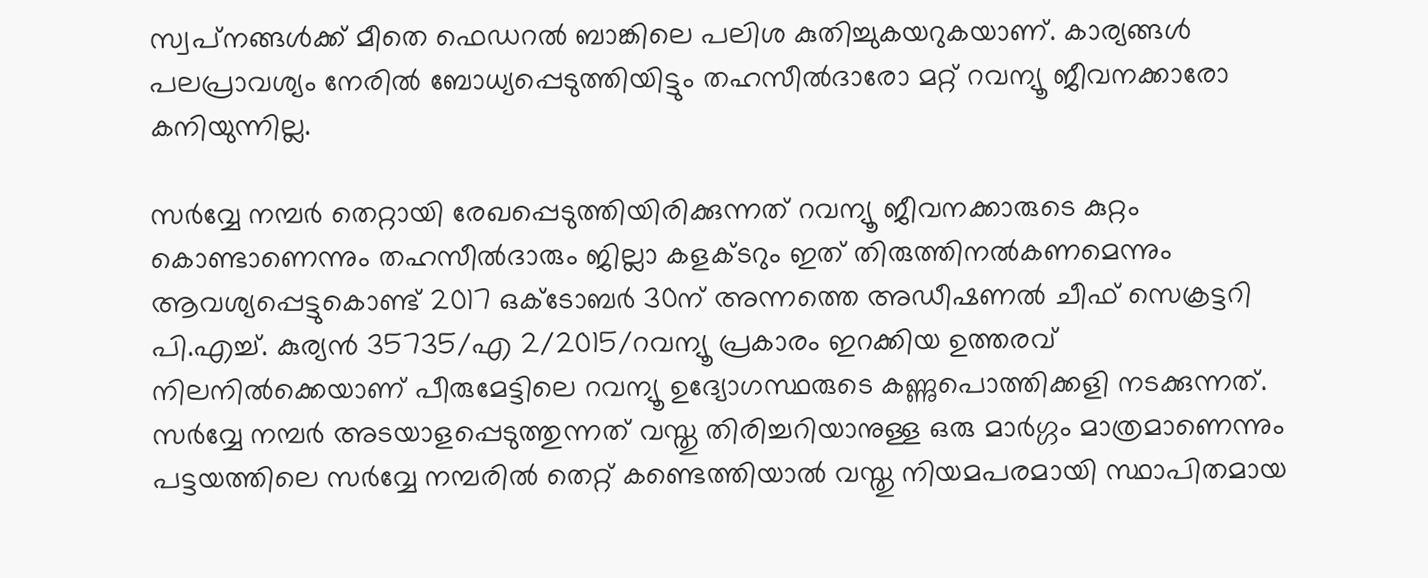സ്വപ്‌നങ്ങള്‍ക്ക് മീതെ ഫെഡറല്‍ ബാങ്കിലെ പലിശ കുതിച്ചുകയറുകയാണ്. കാര്യങ്ങള്‍ പലപ്രാവശ്യം നേരില്‍ ബോധ്യപ്പെടുത്തിയിട്ടും തഹസീല്‍ദാരോ മറ്റ് റവന്യൂ ജീവനക്കാരോ കനിയുന്നില്ല.

സര്‍വ്വേ നമ്പര്‍ തെറ്റായി രേഖപ്പെടുത്തിയിരിക്കുന്നത് റവന്യൂ ജീവനക്കാരുടെ കുറ്റം കൊണ്ടാണെന്നും തഹസീല്‍ദാരും ജില്ലാ കളക്ടറും ഇത് തിരുത്തിനല്‍കണമെന്നും ആവശ്യപ്പെട്ടുകൊണ്ട് 2017 ഒക്ടോബര്‍ 30ന് അന്നത്തെ അഡീഷണല്‍ ചീഫ് സെക്രട്ടറി പി.എച്ച്. കുര്യന്‍ 35735/എ 2/2015/റവന്യൂ പ്രകാരം ഇറക്കിയ ഉത്തരവ് നിലനില്‍ക്കെയാണ് പീരുമേട്ടിലെ റവന്യൂ ഉദ്യോഗസ്ഥരുടെ കണ്ണുപൊത്തിക്കളി നടക്കുന്നത്. സര്‍വ്വേ നമ്പര്‍ അടയാളപ്പെടുത്തുന്നത് വസ്തു തിരിച്ചറിയാനുള്ള ഒരു മാര്‍ഗ്ഗം മാത്രമാണെന്നും പട്ടയത്തിലെ സര്‍വ്വേ നമ്പരില്‍ തെറ്റ് കണ്ടെത്തിയാല്‍ വസ്തു നിയമപരമായി സ്ഥാപിതമായ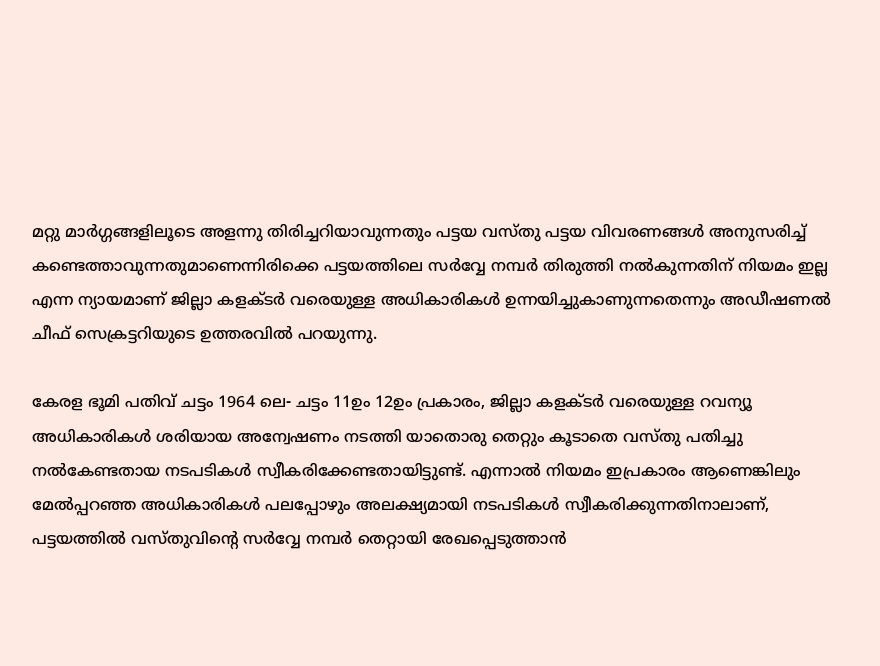മറ്റു മാര്‍ഗ്ഗങ്ങളിലൂടെ അളന്നു തിരിച്ചറിയാവുന്നതും പട്ടയ വസ്തു പട്ടയ വിവരണങ്ങള്‍ അനുസരിച്ച് കണ്ടെത്താവുന്നതുമാണെന്നിരിക്കെ പട്ടയത്തിലെ സര്‍വ്വേ നമ്പര്‍ തിരുത്തി നല്‍കുന്നതിന് നിയമം ഇല്ല എന്ന ന്യായമാണ് ജില്ലാ കളക്ടര്‍ വരെയുള്ള അധികാരികള്‍ ഉന്നയിച്ചുകാണുന്നതെന്നും അഡീഷണല്‍ ചീഫ് സെക്രട്ടറിയുടെ ഉത്തരവില്‍ പറയുന്നു.

കേരള ഭൂമി പതിവ് ചട്ടം 1964 ലെ- ചട്ടം 11ഉം 12ഉം പ്രകാരം, ജില്ലാ കളക്ടര്‍ വരെയുള്ള റവന്യൂ അധികാരികള്‍ ശരിയായ അന്വേഷണം നടത്തി യാതൊരു തെറ്റും കൂടാതെ വസ്തു പതിച്ചു നല്‍കേണ്ടതായ നടപടികള്‍ സ്വീകരിക്കേണ്ടതായിട്ടുണ്ട്. എന്നാല്‍ നിയമം ഇപ്രകാരം ആണെങ്കിലും മേല്‍പ്പറഞ്ഞ അധികാരികള്‍ പലപ്പോഴും അലക്ഷ്യമായി നടപടികള്‍ സ്വീകരിക്കുന്നതിനാലാണ്, പട്ടയത്തില്‍ വസ്തുവിന്റെ സര്‍വ്വേ നമ്പര്‍ തെറ്റായി രേഖപ്പെടുത്താന്‍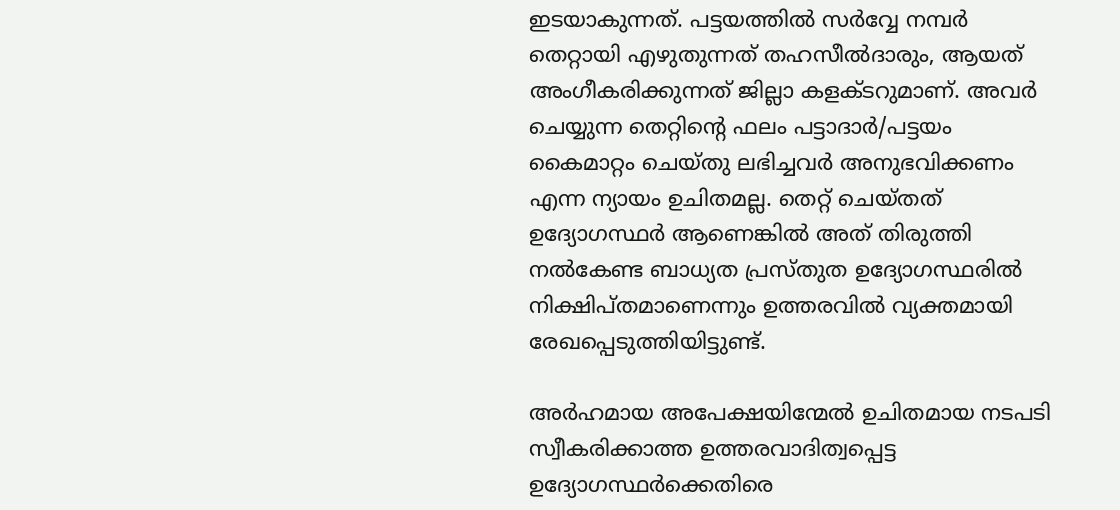ഇടയാകുന്നത്. പട്ടയത്തില്‍ സര്‍വ്വേ നമ്പര്‍ തെറ്റായി എഴുതുന്നത്‌ തഹസീല്‍ദാരും, ആയത് അംഗീകരിക്കുന്നത് ജില്ലാ കളക്ടറുമാണ്. അവര്‍ ചെയ്യുന്ന തെറ്റിന്റെ ഫലം പട്ടാദാര്‍/പട്ടയം കൈമാറ്റം ചെയ്തു ലഭിച്ചവര്‍ അനുഭവിക്കണം എന്ന ന്യായം ഉചിതമല്ല. തെറ്റ് ചെയ്തത് ഉദ്യോഗസ്ഥര്‍ ആണെങ്കില്‍ അത് തിരുത്തി നല്‍കേണ്ട ബാധ്യത പ്രസ്തുത ഉദ്യോഗസ്ഥരില്‍ നിക്ഷിപ്തമാണെന്നും ഉത്തരവില്‍ വ്യക്തമായി രേഖപ്പെടുത്തിയിട്ടുണ്ട്.

അര്‍ഹമായ അപേക്ഷയിന്മേല്‍ ഉചിതമായ നടപടി സ്വീകരിക്കാത്ത ഉത്തരവാദിത്വപ്പെട്ട ഉദ്യോഗസ്ഥര്‍ക്കെതിരെ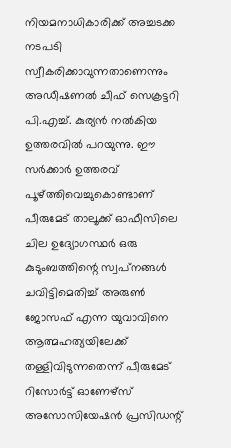നിയമനാധികാരിക്ക് അച്ചടക്ക നടപടി സ്വീകരിക്കാവുന്നതാണെന്നും അഡീഷണല്‍ ചീഫ് സെക്രട്ടറി പി.എച്ച്. കുര്യന്‍ നല്‍കിയ ഉത്തരവില്‍ പറയുന്നു. ഈ സര്‍ക്കാര്‍ ഉത്തരവ് പൂഴ്ത്തിവെച്ചുകൊണ്ടാണ്‌ പീരുമേട് താലൂക്ക് ഓഫീസിലെ ചില ഉദ്യോഗസ്ഥര്‍ ഒരു കുടുംബത്തിന്റെ സ്വപ്‌നങ്ങള്‍ ചവിട്ടിമെതിച്ച് അരുണ്‍ ജോസഫ് എന്ന യുവാവിനെ ആത്മഹത്യയിലേക്ക് തള്ളിവിടുന്നതെന്ന് പീരുമേട് റിസോര്‍ട്ട് ഓണേഴ്സ് അസോസിയേഷന്‍ പ്രസിഡന്റ്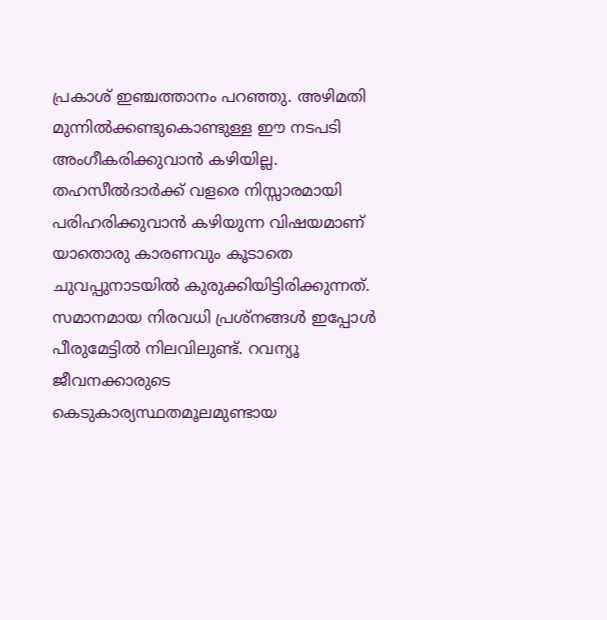പ്രകാശ് ഇഞ്ചത്താനം പറഞ്ഞു. അഴിമതി മുന്നില്‍ക്കണ്ടുകൊണ്ടുള്ള ഈ നടപടി അംഗീകരിക്കുവാന്‍ കഴിയില്ല. തഹസീല്‍ദാര്‍ക്ക് വളരെ നിസ്സാരമായി പരിഹരിക്കുവാന്‍ കഴിയുന്ന വിഷയമാണ് യാതൊരു കാരണവും കൂടാതെ ചുവപ്പുനാടയില്‍ കുരുക്കിയിട്ടിരിക്കുന്നത്. സമാനമായ നിരവധി പ്രശ്നങ്ങള്‍ ഇപ്പോള്‍ പീരുമേട്ടില്‍ നിലവിലുണ്ട്. റവന്യൂ ജീവനക്കാരുടെ കെടുകാര്യസ്ഥതമൂലമുണ്ടായ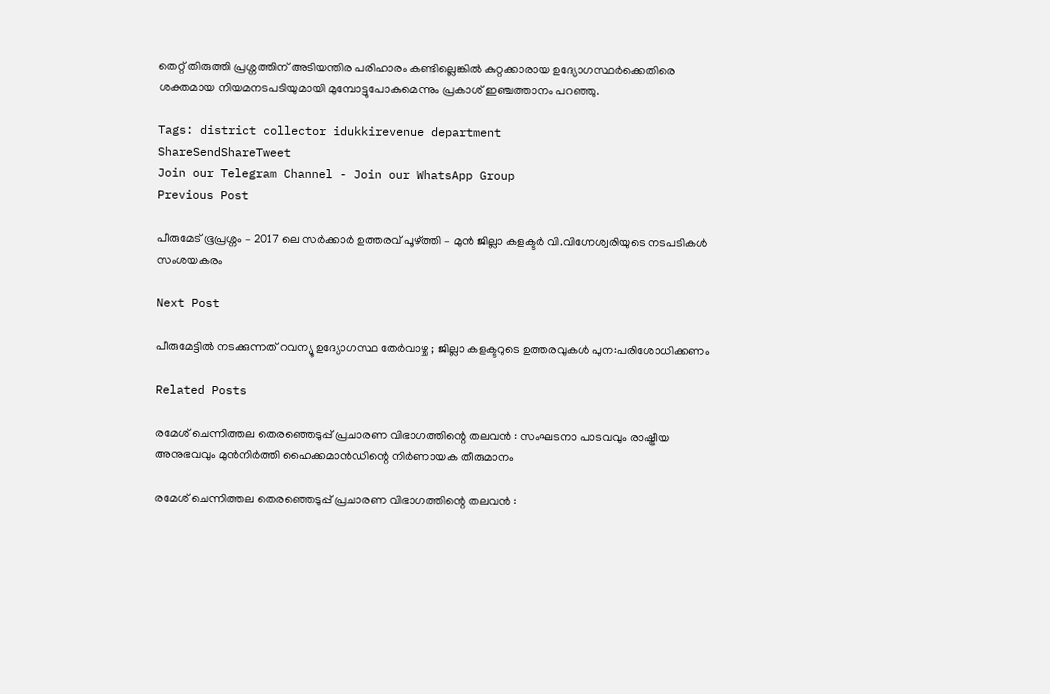തെറ്റ് തിരുത്തി പ്രശ്നത്തിന് അടിയന്തിര പരിഹാരം കണ്ടില്ലെങ്കില്‍ കുറ്റക്കാരായ ഉദ്യോഗസ്ഥര്‍ക്കെതിരെ ശക്തമായ നിയമനടപടിയുമായി മുമ്പോട്ടുപോകുമെന്നും പ്രകാശ് ഇഞ്ചത്താനം പറഞ്ഞു.

Tags: district collector idukkirevenue department
ShareSendShareTweet
Join our Telegram Channel - Join our WhatsApp Group
Previous Post

പീരുമേട് ഭൂപ്രശ്നം – 2017 ലെ സര്‍ക്കാര്‍ ഉത്തരവ് പൂഴ്ത്തി – മുന്‍ ജില്ലാ കളക്ടര്‍ വി.വിഗ്നേശ്വരിയുടെ നടപടികള്‍ സംശയകരം

Next Post

പീരുമേട്ടില്‍ നടക്കുന്നത് റവന്യൂ ഉദ്യോഗസ്ഥ തേര്‍വാഴ്ച ; ജില്ലാ കളക്ടറുടെ ഉത്തരവുകള്‍ പുന:പരിശോധിക്കണം

Related Posts

രമേശ് ചെന്നിത്തല തെരഞ്ഞെടുപ്പ് പ്രചാരണ വിഭാഗത്തിന്റെ തലവന്‍ : സംഘടനാ പാടവവും രാഷ്ട്രീയ അനുഭവവും മുൻനിർത്തി ഹൈക്കമാൻഡിന്റെ നിർണായക തീരുമാനം

രമേശ് ചെന്നിത്തല തെരഞ്ഞെടുപ്പ് പ്രചാരണ വിഭാഗത്തിന്റെ തലവന്‍ :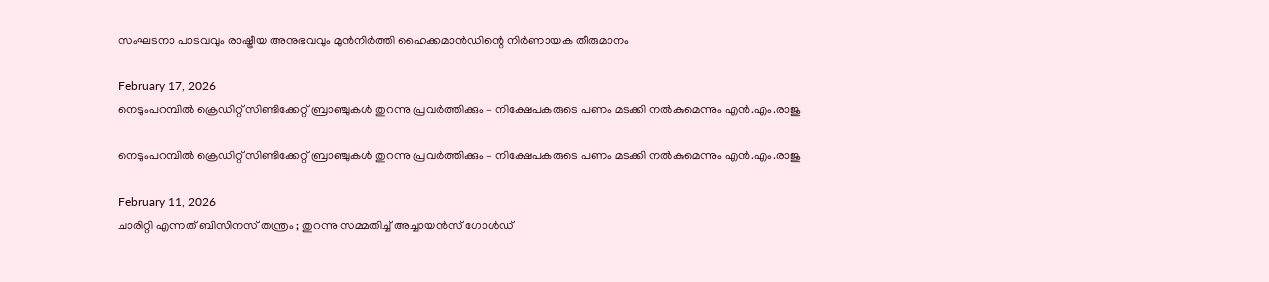സംഘടനാ പാടവവും രാഷ്ട്രീയ അനുഭവവും മുൻനിർത്തി ഹൈക്കമാൻഡിന്റെ നിർണായക തീരുമാനം

February 17, 2026
നെടുംപറമ്പിൽ ക്രെഡിറ്റ് സിണ്ടിക്കേറ്റ് ബ്രാഞ്ചുകള്‍ തുറന്നു പ്രവര്‍ത്തിക്കും – നിക്ഷേപകരുടെ പണം മടക്കി നല്‍കുമെന്നും എന്‍.എം.രാജു

നെടുംപറമ്പിൽ ക്രെഡിറ്റ് സിണ്ടിക്കേറ്റ് ബ്രാഞ്ചുകള്‍ തുറന്നു പ്രവര്‍ത്തിക്കും – നിക്ഷേപകരുടെ പണം മടക്കി നല്‍കുമെന്നും എന്‍.എം.രാജു

February 11, 2026
ചാരിറ്റി എന്നത് ബിസിനസ് തന്ത്രം ; തുറന്നു സമ്മതിച്ച് അച്ചായന്‍സ് ഗോള്‍ഡ്‌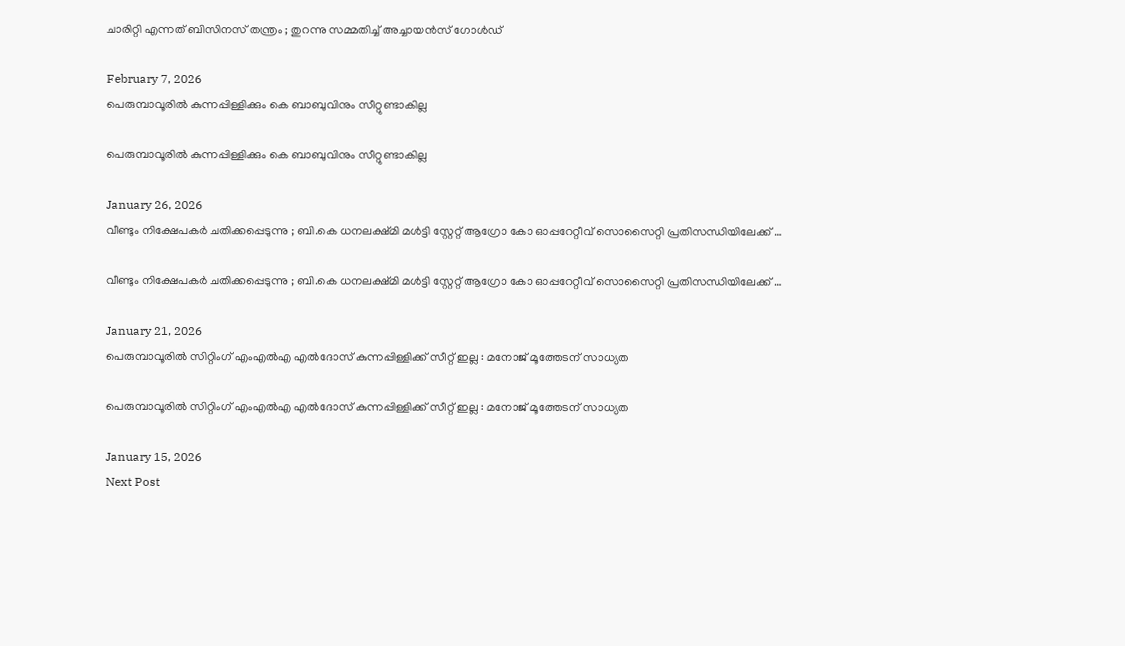ചാരിറ്റി എന്നത് ബിസിനസ് തന്ത്രം ; തുറന്നു സമ്മതിച്ച് അച്ചായന്‍സ് ഗോള്‍ഡ്‌

February 7, 2026
പെരുമ്പാവൂരിൽ കുന്നപ്പിള്ളിക്കും കെ ബാബുവിനും സീറ്റുണ്ടാകില്ല

പെരുമ്പാവൂരിൽ കുന്നപ്പിള്ളിക്കും കെ ബാബുവിനും സീറ്റുണ്ടാകില്ല

January 26, 2026
വീണ്ടും നിക്ഷേപകര്‍ ചതിക്കപ്പെടുന്നു ; ബി.കെ ധനലക്ഷ്മി മൾട്ടി സ്റ്റേറ്റ് ആഗ്രോ കോ ഓപ്പറേറ്റീവ് സൊസൈറ്റി പ്രതിസന്ധിയിലേക്ക് …

വീണ്ടും നിക്ഷേപകര്‍ ചതിക്കപ്പെടുന്നു ; ബി.കെ ധനലക്ഷ്മി മൾട്ടി സ്റ്റേറ്റ് ആഗ്രോ കോ ഓപ്പറേറ്റീവ് സൊസൈറ്റി പ്രതിസന്ധിയിലേക്ക് …

January 21, 2026
പെരുമ്പാവൂരിൽ സിറ്റിംഗ് എംഎൽഎ എൽദോസ് കുന്നപ്പിള്ളിക്ക് സീറ്റ് ഇല്ല : മനോജ് മൂത്തേടന് സാധ്യത

പെരുമ്പാവൂരിൽ സിറ്റിംഗ് എംഎൽഎ എൽദോസ് കുന്നപ്പിള്ളിക്ക് സീറ്റ് ഇല്ല : മനോജ് മൂത്തേടന് സാധ്യത

January 15, 2026
Next Post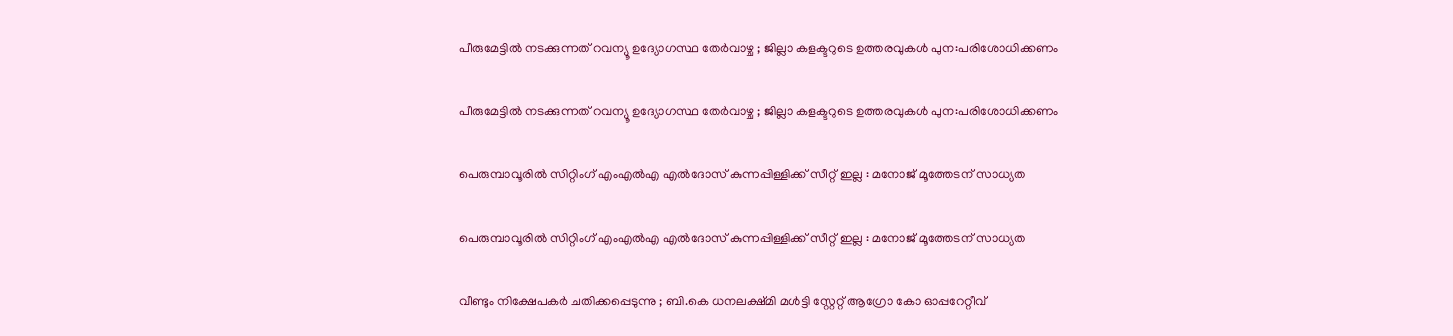പീരുമേട്ടില്‍ നടക്കുന്നത് റവന്യൂ ഉദ്യോഗസ്ഥ തേര്‍വാഴ്ച ; ജില്ലാ കളക്ടറുടെ ഉത്തരവുകള്‍ പുന:പരിശോധിക്കണം

പീരുമേട്ടില്‍ നടക്കുന്നത് റവന്യൂ ഉദ്യോഗസ്ഥ തേര്‍വാഴ്ച ; ജില്ലാ കളക്ടറുടെ ഉത്തരവുകള്‍ പുന:പരിശോധിക്കണം

പെരുമ്പാവൂരിൽ സിറ്റിംഗ് എംഎൽഎ എൽദോസ് കുന്നപ്പിള്ളിക്ക് സീറ്റ് ഇല്ല : മനോജ് മൂത്തേടന് സാധ്യത

പെരുമ്പാവൂരിൽ സിറ്റിംഗ് എംഎൽഎ എൽദോസ് കുന്നപ്പിള്ളിക്ക് സീറ്റ് ഇല്ല : മനോജ് മൂത്തേടന് സാധ്യത

വീണ്ടും നിക്ഷേപകര്‍ ചതിക്കപ്പെടുന്നു ; ബി.കെ ധനലക്ഷ്മി മൾട്ടി സ്റ്റേറ്റ് ആഗ്രോ കോ ഓപ്പറേറ്റീവ്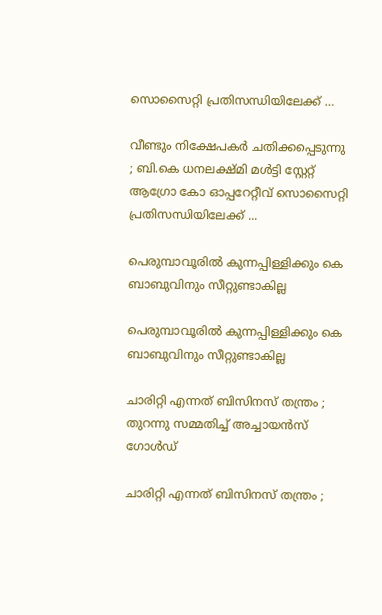സൊസൈറ്റി പ്രതിസന്ധിയിലേക്ക് …

വീണ്ടും നിക്ഷേപകര്‍ ചതിക്കപ്പെടുന്നു ; ബി.കെ ധനലക്ഷ്മി മൾട്ടി സ്റ്റേറ്റ് ആഗ്രോ കോ ഓപ്പറേറ്റീവ് സൊസൈറ്റി പ്രതിസന്ധിയിലേക്ക് ...

പെരുമ്പാവൂരിൽ കുന്നപ്പിള്ളിക്കും കെ ബാബുവിനും സീറ്റുണ്ടാകില്ല

പെരുമ്പാവൂരിൽ കുന്നപ്പിള്ളിക്കും കെ ബാബുവിനും സീറ്റുണ്ടാകില്ല

ചാരിറ്റി എന്നത് ബിസിനസ് തന്ത്രം ; തുറന്നു സമ്മതിച്ച് അച്ചായന്‍സ് ഗോള്‍ഡ്‌

ചാരിറ്റി എന്നത് ബിസിനസ് തന്ത്രം ;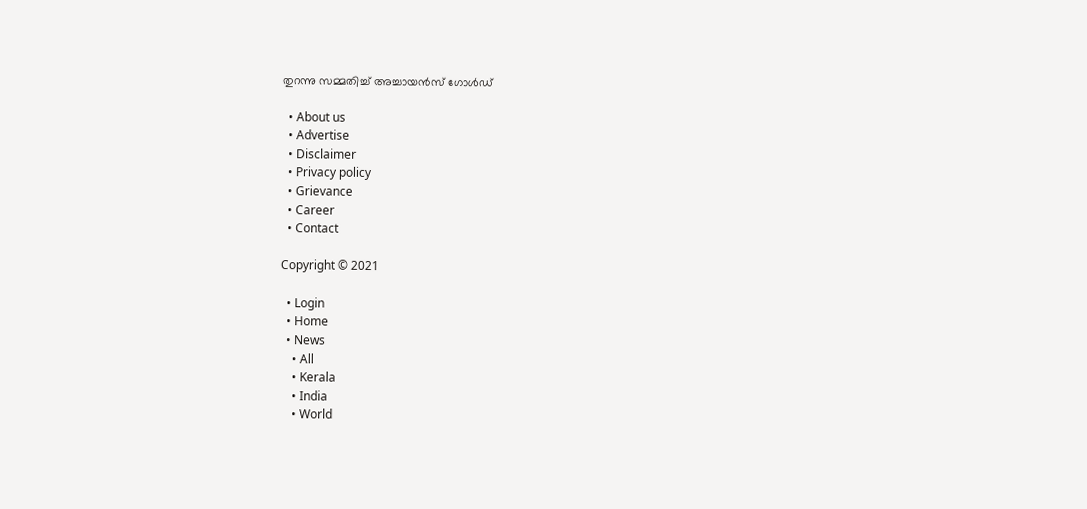തുറന്നു സമ്മതിച്ച് അച്ചായന്‍സ് ഗോള്‍ഡ്‌

  • About us
  • Advertise
  • Disclaimer
  • Privacy policy
  • Grievance
  • Career
  • Contact

Copyright © 2021

  • Login
  • Home
  • News
    • All
    • Kerala
    • India
    • World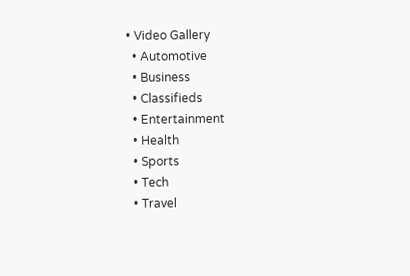• Video Gallery
  • Automotive
  • Business
  • Classifieds
  • Entertainment
  • Health
  • Sports
  • Tech
  • Travel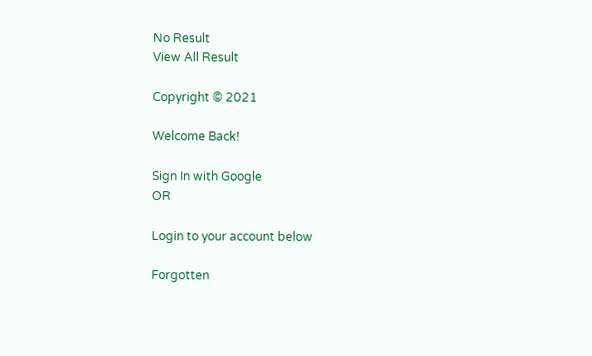No Result
View All Result

Copyright © 2021

Welcome Back!

Sign In with Google
OR

Login to your account below

Forgotten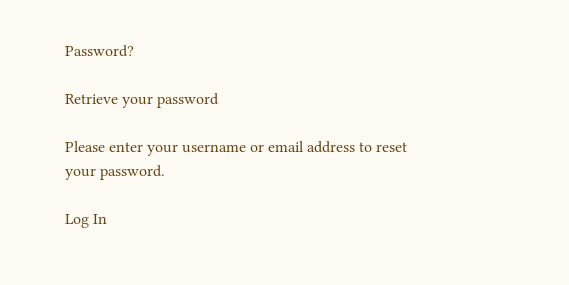Password?

Retrieve your password

Please enter your username or email address to reset your password.

Log In